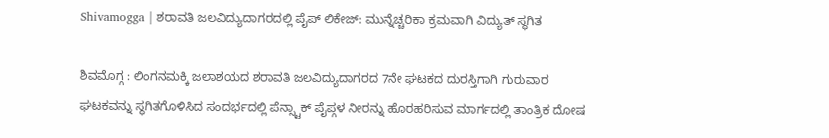Shivamogga | ಶರಾವತಿ ಜಲವಿದ್ಯುದಾಗರದಲ್ಲಿ ಪೈಪ್ ಲಿಕೇಜ್: ಮುನ್ನೆಚ್ಚರಿಕಾ ಕ್ರಮವಾಗಿ ವಿದ್ಯುತ್ ಸ್ಥಗಿತ

ಶಿವಮೊಗ್ಗ : ಲಿಂಗನಮಕ್ಕಿ ಜಲಾಶಯದ ಶರಾವತಿ ಜಲವಿದ್ಯುದಾಗರದ 7ನೇ ಘಟಕದ ದುರಸ್ತಿಗಾಗಿ ಗುರುವಾರ ಘಟಕವನ್ನು ಸ್ಥಗಿತಗೊಳಿಸಿದ ಸಂದರ್ಭದಲ್ಲಿ ಪೆನ್ಸ್ಟಾಕ್ ಪೈಪ್ಗಳ ನೀರನ್ನು ಹೊರಹರಿಸುವ ಮಾರ್ಗದಲ್ಲಿ ತಾಂತ್ರಿಕ ದೋಷ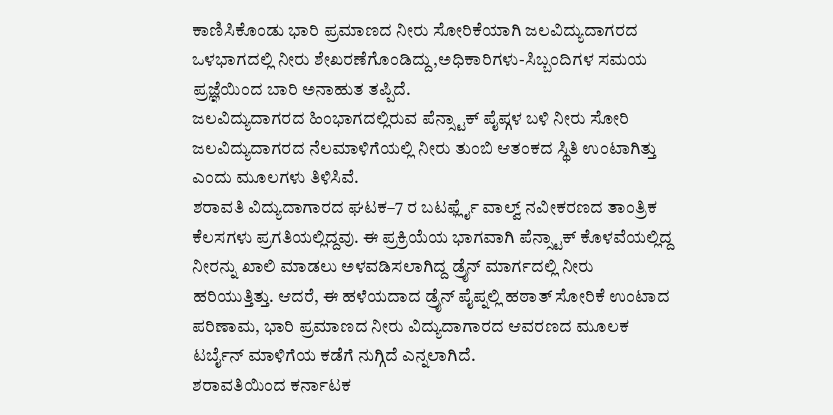ಕಾಣಿಸಿಕೊಂಡು ಭಾರಿ ಪ್ರಮಾಣದ ನೀರು ಸೋರಿಕೆಯಾಗಿ ಜಲವಿದ್ಯುದಾಗರದ ಒಳಭಾಗದಲ್ಲಿ ನೀರು ಶೇಖರಣೆಗೊಂಡಿದ್ದು,ಅಧಿಕಾರಿಗಳು-ಸಿಬ್ಬಂದಿಗಳ ಸಮಯ ಪ್ರಜ್ಞೆಯಿಂದ ಬಾರಿ ಅನಾಹುತ ತಪ್ಪಿದೆ.
ಜಲವಿದ್ಯುದಾಗರದ ಹಿಂಭಾಗದಲ್ಲಿರುವ ಪೆನ್ಸ್ಟಾಕ್ ಪೈಪ್ಗಳ ಬಳಿ ನೀರು ಸೋರಿ ಜಲವಿದ್ಯುದಾಗರದ ನೆಲಮಾಳಿಗೆಯಲ್ಲಿ ನೀರು ತುಂಬಿ ಆತಂಕದ ಸ್ಥಿತಿ ಉಂಟಾಗಿತ್ತು ಎಂದು ಮೂಲಗಳು ತಿಳಿಸಿವೆ.
ಶರಾವತಿ ವಿದ್ಯುದಾಗಾರದ ಘಟಕ–7 ರ ಬಟರ್ಫ್ಲೈ ವಾಲ್ವ್ ನವೀಕರಣದ ತಾಂತ್ರಿಕ ಕೆಲಸಗಳು ಪ್ರಗತಿಯಲ್ಲಿದ್ದವು. ಈ ಪ್ರಕ್ರಿಯೆಯ ಭಾಗವಾಗಿ ಪೆನ್ಸ್ಟಾಕ್ ಕೊಳವೆಯಲ್ಲಿದ್ದ ನೀರನ್ನು ಖಾಲಿ ಮಾಡಲು ಅಳವಡಿಸಲಾಗಿದ್ದ ಡ್ರೈನ್ ಮಾರ್ಗದಲ್ಲಿ ನೀರು ಹರಿಯುತ್ತಿತ್ತು. ಆದರೆ, ಈ ಹಳೆಯದಾದ ಡ್ರೈನ್ ಪೈಪ್ನಲ್ಲಿ ಹಠಾತ್ ಸೋರಿಕೆ ಉಂಟಾದ ಪರಿಣಾಮ, ಭಾರಿ ಪ್ರಮಾಣದ ನೀರು ವಿದ್ಯುದಾಗಾರದ ಆವರಣದ ಮೂಲಕ ಟರ್ಬೈನ್ ಮಾಳಿಗೆಯ ಕಡೆಗೆ ನುಗ್ಗಿದೆ ಎನ್ನಲಾಗಿದೆ.
ಶರಾವತಿಯಿಂದ ಕರ್ನಾಟಕ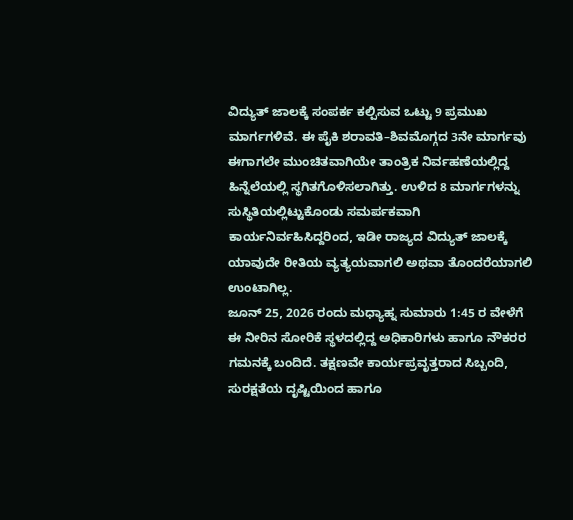ವಿದ್ಯುತ್ ಜಾಲಕ್ಕೆ ಸಂಪರ್ಕ ಕಲ್ಪಿಸುವ ಒಟ್ಟು 9 ಪ್ರಮುಖ ಮಾರ್ಗಗಳಿವೆ. ಈ ಪೈಕಿ ಶರಾವತಿ–ಶಿವಮೊಗ್ಗದ 3ನೇ ಮಾರ್ಗವು ಈಗಾಗಲೇ ಮುಂಚಿತವಾಗಿಯೇ ತಾಂತ್ರಿಕ ನಿರ್ವಹಣೆಯಲ್ಲಿದ್ದ ಹಿನ್ನೆಲೆಯಲ್ಲಿ ಸ್ಥಗಿತಗೊಳಿಸಲಾಗಿತ್ತು. ಉಳಿದ 8 ಮಾರ್ಗಗಳನ್ನು ಸುಸ್ಥಿತಿಯಲ್ಲಿಟ್ಟುಕೊಂಡು ಸಮರ್ಪಕವಾಗಿ ಕಾರ್ಯನಿರ್ವಹಿಸಿದ್ದರಿಂದ, ಇಡೀ ರಾಜ್ಯದ ವಿದ್ಯುತ್ ಜಾಲಕ್ಕೆ ಯಾವುದೇ ರೀತಿಯ ವ್ಯತ್ಯಯವಾಗಲಿ ಅಥವಾ ತೊಂದರೆಯಾಗಲಿ ಉಂಟಾಗಿಲ್ಲ.
ಜೂನ್ 25, 2026 ರಂದು ಮಧ್ಯಾಹ್ನ ಸುಮಾರು 1:45 ರ ವೇಳೆಗೆ ಈ ನೀರಿನ ಸೋರಿಕೆ ಸ್ಥಳದಲ್ಲಿದ್ದ ಅಧಿಕಾರಿಗಳು ಹಾಗೂ ನೌಕರರ ಗಮನಕ್ಕೆ ಬಂದಿದೆ. ತಕ್ಷಣವೇ ಕಾರ್ಯಪ್ರವೃತ್ತರಾದ ಸಿಬ್ಬಂದಿ, ಸುರಕ್ಷತೆಯ ದೃಷ್ಟಿಯಿಂದ ಹಾಗೂ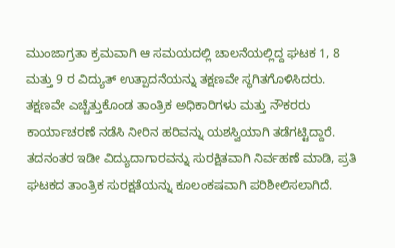ಮುಂಜಾಗ್ರತಾ ಕ್ರಮವಾಗಿ ಆ ಸಮಯದಲ್ಲಿ ಚಾಲನೆಯಲ್ಲಿದ್ದ ಘಟಕ 1, 8 ಮತ್ತು 9 ರ ವಿದ್ಯುತ್ ಉತ್ಪಾದನೆಯನ್ನು ತಕ್ಷಣವೇ ಸ್ಥಗಿತಗೊಳಿಸಿದರು.
ತಕ್ಷಣವೇ ಎಚ್ಚೆತ್ತುಕೊಂಡ ತಾಂತ್ರಿಕ ಅಧಿಕಾರಿಗಳು ಮತ್ತು ನೌಕರರು ಕಾರ್ಯಾಚರಣೆ ನಡೆಸಿ ನೀರಿನ ಹರಿವನ್ನು ಯಶಸ್ವಿಯಾಗಿ ತಡೆಗಟ್ಟಿದ್ದಾರೆ. ತದನಂತರ ಇಡೀ ವಿದ್ಯುದಾಗಾರವನ್ನು ಸುರಕ್ಷಿತವಾಗಿ ನಿರ್ವಹಣೆ ಮಾಡಿ, ಪ್ರತಿ ಘಟಕದ ತಾಂತ್ರಿಕ ಸುರಕ್ಷತೆಯನ್ನು ಕೂಲಂಕಷವಾಗಿ ಪರಿಶೀಲಿಸಲಾಗಿದೆ.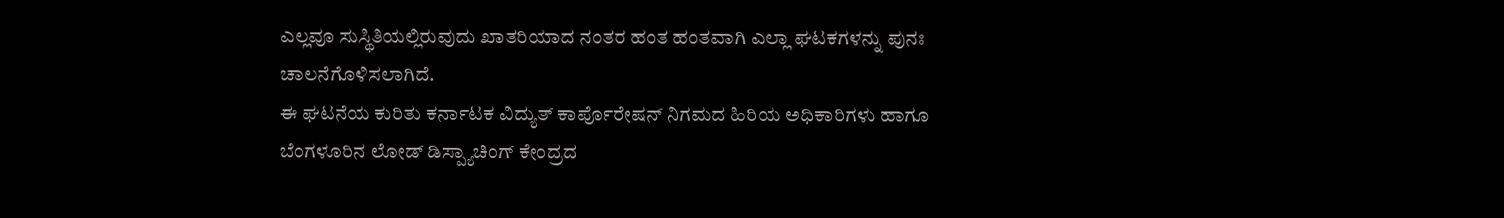ಎಲ್ಲವೂ ಸುಸ್ಥಿತಿಯಲ್ಲಿರುವುದು ಖಾತರಿಯಾದ ನಂತರ ಹಂತ ಹಂತವಾಗಿ ಎಲ್ಲಾ ಘಟಕಗಳನ್ನು ಪುನಃ ಚಾಲನೆಗೊಳಿಸಲಾಗಿದೆ.
ಈ ಘಟನೆಯ ಕುರಿತು ಕರ್ನಾಟಕ ವಿದ್ಯುತ್ ಕಾರ್ಪೊರೇಷನ್ ನಿಗಮದ ಹಿರಿಯ ಅಧಿಕಾರಿಗಳು ಹಾಗೂ ಬೆಂಗಳೂರಿನ ಲೋಡ್ ಡಿಸ್ಪ್ಯಾಚಿಂಗ್ ಕೇಂದ್ರದ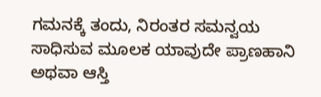ಗಮನಕ್ಕೆ ತಂದು, ನಿರಂತರ ಸಮನ್ವಯ ಸಾಧಿಸುವ ಮೂಲಕ ಯಾವುದೇ ಪ್ರಾಣಹಾನಿ ಅಥವಾ ಆಸ್ತಿ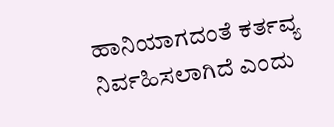ಹಾನಿಯಾಗದಂತೆ ಕರ್ತವ್ಯ ನಿರ್ವಹಿಸಲಾಗಿದೆ ಎಂದು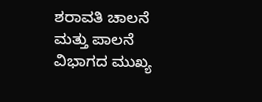ಶರಾವತಿ ಚಾಲನೆ ಮತ್ತು ಪಾಲನೆ ವಿಭಾಗದ ಮುಖ್ಯ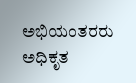ಅಭಿಯಂತರರು ಅಧಿಕೃತ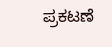ಪ್ರಕಟಣೆ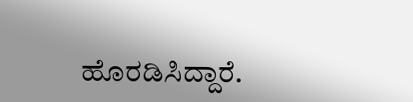ಹೊರಡಿಸಿದ್ದಾರೆ.